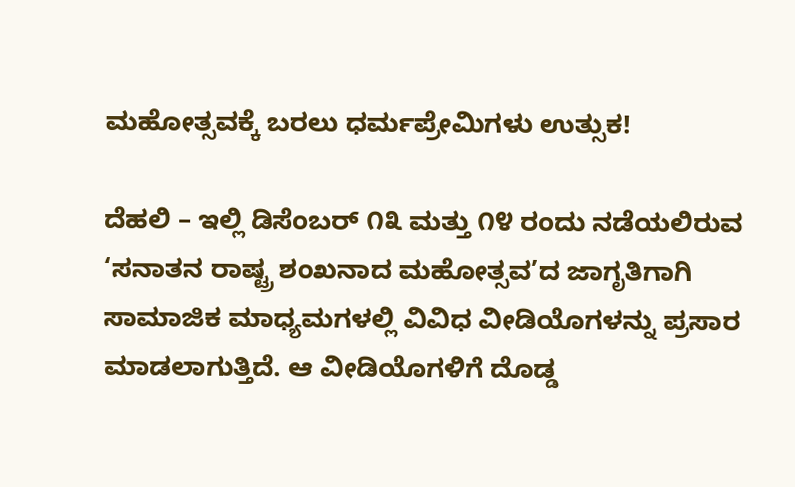ಮಹೋತ್ಸವಕ್ಕೆ ಬರಲು ಧರ್ಮಪ್ರೇಮಿಗಳು ಉತ್ಸುಕ!

ದೆಹಲಿ – ಇಲ್ಲಿ ಡಿಸೆಂಬರ್ ೧೩ ಮತ್ತು ೧೪ ರಂದು ನಡೆಯಲಿರುವ ‘ಸನಾತನ ರಾಷ್ಟ್ರ ಶಂಖನಾದ ಮಹೋತ್ಸವ’ದ ಜಾಗೃತಿಗಾಗಿ ಸಾಮಾಜಿಕ ಮಾಧ್ಯಮಗಳಲ್ಲಿ ವಿವಿಧ ವೀಡಿಯೊಗಳನ್ನು ಪ್ರಸಾರ ಮಾಡಲಾಗುತ್ತಿದೆ. ಆ ವೀಡಿಯೊಗಳಿಗೆ ದೊಡ್ಡ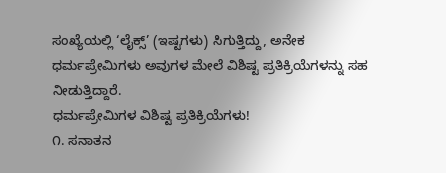ಸಂಖ್ಯೆಯಲ್ಲಿ ‘ಲೈಕ್ಸ್’ (ಇಷ್ಟಗಳು) ಸಿಗುತ್ತಿದ್ದು, ಅನೇಕ ಧರ್ಮಪ್ರೇಮಿಗಳು ಅವುಗಳ ಮೇಲೆ ವಿಶಿಷ್ಟ ಪ್ರತಿಕ್ರಿಯೆಗಳನ್ನು ಸಹ ನೀಡುತ್ತಿದ್ದಾರೆ.
ಧರ್ಮಪ್ರೇಮಿಗಳ ವಿಶಿಷ್ಟ ಪ್ರತಿಕ್ರಿಯೆಗಳು!
೧. ಸನಾತನ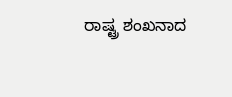ರಾಷ್ಟ್ರ ಶಂಖನಾದ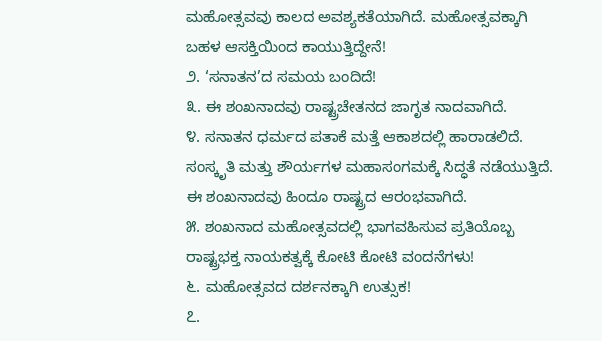ಮಹೋತ್ಸವವು ಕಾಲದ ಅವಶ್ಯಕತೆಯಾಗಿದೆ. ಮಹೋತ್ಸವಕ್ಕಾಗಿ ಬಹಳ ಆಸಕ್ತಿಯಿಂದ ಕಾಯುತ್ತಿದ್ದೇನೆ!
೨. ‘ಸನಾತನ’ದ ಸಮಯ ಬಂದಿದೆ!
೩. ಈ ಶಂಖನಾದವು ರಾಷ್ಟ್ರಚೇತನದ ಜಾಗೃತ ನಾದವಾಗಿದೆ.
೪. ಸನಾತನ ಧರ್ಮದ ಪತಾಕೆ ಮತ್ತೆ ಆಕಾಶದಲ್ಲಿ ಹಾರಾಡಲಿದೆ. ಸಂಸ್ಕೃತಿ ಮತ್ತು ಶೌರ್ಯಗಳ ಮಹಾಸಂಗಮಕ್ಕೆ ಸಿದ್ಧತೆ ನಡೆಯುತ್ತಿದೆ. ಈ ಶಂಖನಾದವು ಹಿಂದೂ ರಾಷ್ಟ್ರದ ಆರಂಭವಾಗಿದೆ.
೫. ಶಂಖನಾದ ಮಹೋತ್ಸವದಲ್ಲಿ ಭಾಗವಹಿಸುವ ಪ್ರತಿಯೊಬ್ಬ ರಾಷ್ಟ್ರಭಕ್ತ ನಾಯಕತ್ವಕ್ಕೆ ಕೋಟಿ ಕೋಟಿ ವಂದನೆಗಳು!
೬. ಮಹೋತ್ಸವದ ದರ್ಶನಕ್ಕಾಗಿ ಉತ್ಸುಕ!
೭.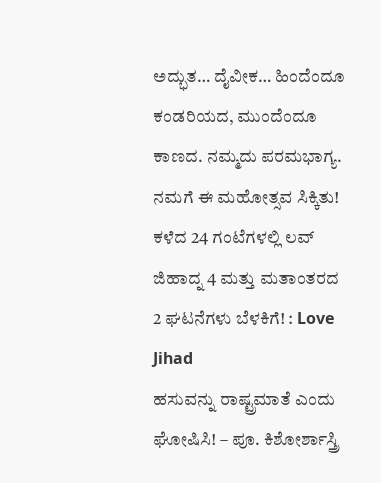ಅದ್ಭುತ… ದೈವೀಕ… ಹಿಂದೆಂದೂ ಕಂಡರಿಯದ, ಮುಂದೆಂದೂ ಕಾಣದ. ನಮ್ಮದು ಪರಮಭಾಗ್ಯ. ನಮಗೆ ಈ ಮಹೋತ್ಸವ ಸಿಕ್ಕಿತು!
ಕಳೆದ 24 ಗಂಟೆಗಳಲ್ಲಿ ಲವ್ ಜಿಹಾದ್ನ 4 ಮತ್ತು ಮತಾಂತರದ 2 ಘಟನೆಗಳು ಬೆಳಕಿಗೆ! : Love Jihad
ಹಸುವನ್ನು ರಾಷ್ಟ್ರಮಾತೆ ಎಂದು ಘೋಷಿಸಿ! – ಪೂ. ಕಿಶೋರ್ಶಾಸ್ತ್ರಿ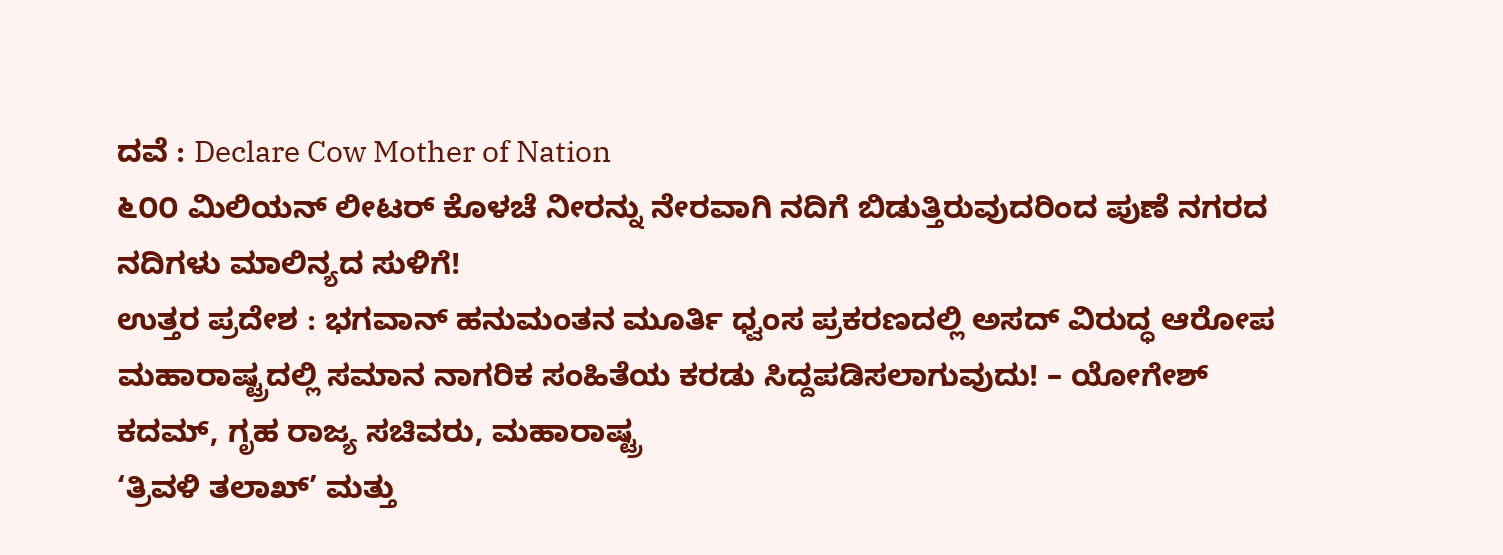ದವೆ : Declare Cow Mother of Nation
೬೦೦ ಮಿಲಿಯನ್ ಲೀಟರ್ ಕೊಳಚೆ ನೀರನ್ನು ನೇರವಾಗಿ ನದಿಗೆ ಬಿಡುತ್ತಿರುವುದರಿಂದ ಪುಣೆ ನಗರದ ನದಿಗಳು ಮಾಲಿನ್ಯದ ಸುಳಿಗೆ!
ಉತ್ತರ ಪ್ರದೇಶ : ಭಗವಾನ್ ಹನುಮಂತನ ಮೂರ್ತಿ ಧ್ವಂಸ ಪ್ರಕರಣದಲ್ಲಿ ಅಸದ್ ವಿರುದ್ಧ ಆರೋಪ
ಮಹಾರಾಷ್ಟ್ರದಲ್ಲಿ ಸಮಾನ ನಾಗರಿಕ ಸಂಹಿತೆಯ ಕರಡು ಸಿದ್ದಪಡಿಸಲಾಗುವುದು! – ಯೋಗೇಶ್ ಕದಮ್, ಗೃಹ ರಾಜ್ಯ ಸಚಿವರು, ಮಹಾರಾಷ್ಟ್ರ
‘ತ್ರಿವಳಿ ತಲಾಖ್’ ಮತ್ತು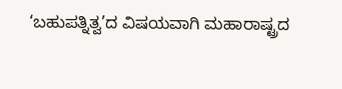‘ಬಹುಪತ್ನಿತ್ವ’ದ ವಿಷಯವಾಗಿ ಮಹಾರಾಷ್ಟ್ರದ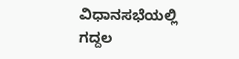ವಿಧಾನಸಭೆಯಲ್ಲಿ ಗದ್ದಲ